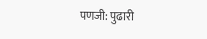पणजी: पुढारी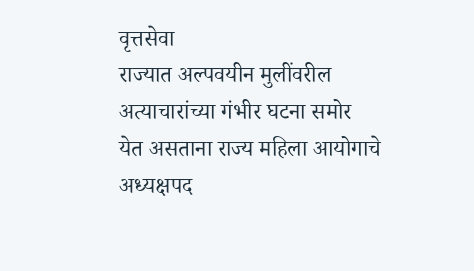वृत्तसेवा
राज्यात अल्पवयीन मुलींवरील अत्याचारांच्या गंभीर घटना समोर येत असताना राज्य महिला आयोगाचे अध्यक्षपद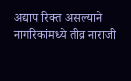अद्याप रिक्त असल्याने नागरिकांमध्ये तीव्र नाराजी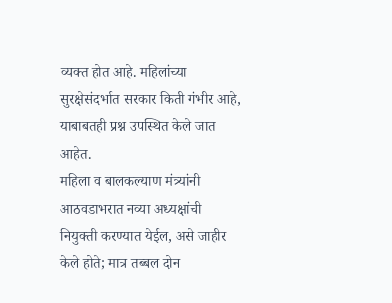व्यक्त होत आहे. महिलांच्या सुरक्षेसंदर्भात सरकार किती गंभीर आहे, याबाबतही प्रश्न उपस्थित केले जात आहेत.
महिला व बालकल्याण मंत्र्यांनी आठवडाभरात नव्या अध्यक्षांची नियुक्ती करण्यात येईल, असे जाहीर केले होते; मात्र तब्बल दोन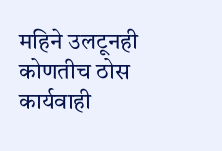महिने उलटूनही कोणतीच ठोस कार्यवाही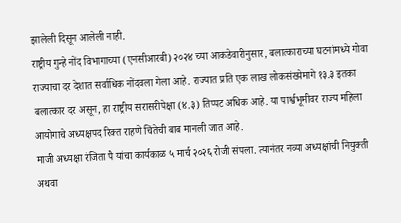झालेली दिसून आलेली नाही.
राष्ट्रीय गुन्हे नोंद विभागाच्या (एनसीआरबी) २०२४ च्या आकडेवारीनुसार, बलात्काराच्या घटनांमध्ये गोवा राज्याचा दर देशात सर्वाधिक नोंदवला गेला आहे. राज्यात प्रति एक लाख लोकसंख्येमागे १३.३ इतका बलात्कार दर असून, हा राष्ट्रीय सरासरीपेक्षा (४.३) तिप्पट अधिक आहे. या पार्श्वभूमीवर राज्य महिला आयोगाचे अध्यक्षपद रिक्त राहणे चिंतेची बाब मानली जात आहे.
माजी अध्यक्षा रंजिता पै यांचा कार्यकाळ ५ मार्च २०२६ रोजी संपला. त्यानंतर नव्या अध्यक्षांची नियुक्ती अथवा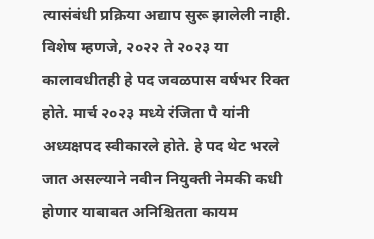त्यासंबंधी प्रक्रिया अद्याप सुरू झालेली नाही. विशेष म्हणजे, २०२२ ते २०२३ या कालावधीतही हे पद जवळपास वर्षभर रिक्त होते. मार्च २०२३ मध्ये रंजिता पै यांनी अध्यक्षपद स्वीकारले होते. हे पद थेट भरले जात असल्याने नवीन नियुक्ती नेमकी कधी होणार याबाबत अनिश्चितता कायम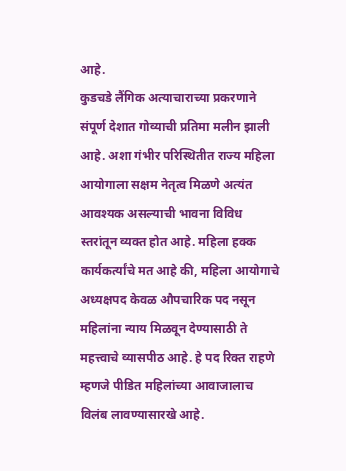आहे.
कुडचडे लैंगिक अत्याचाराच्या प्रकरणाने संपूर्ण देशात गोव्याची प्रतिमा मलीन झाली आहे. अशा गंभीर परिस्थितीत राज्य महिला आयोगाला सक्षम नेतृत्व मिळणे अत्यंत आवश्यक असल्याची भावना विविध स्तरांतून व्यक्त होत आहे. महिला हक्क कार्यकर्त्यांचे मत आहे की, महिला आयोगाचे अध्यक्षपद केवळ औपचारिक पद नसून महिलांना न्याय मिळवून देण्यासाठी ते महत्त्वाचे व्यासपीठ आहे. हे पद रिक्त राहणे म्हणजे पीडित महिलांच्या आवाजालाच विलंब लावण्यासारखे आहे.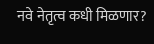नवे नेतृत्व कधी मिळणार?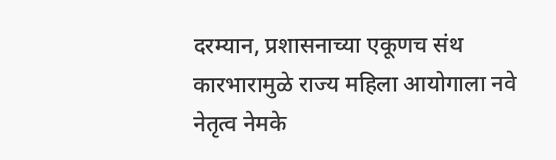दरम्यान, प्रशासनाच्या एकूणच संथ कारभारामुळे राज्य महिला आयोगाला नवे नेतृत्व नेमके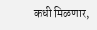कधी मिळणार,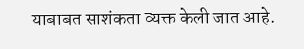याबाबत साशंकता व्यक्त केली जात आहे.